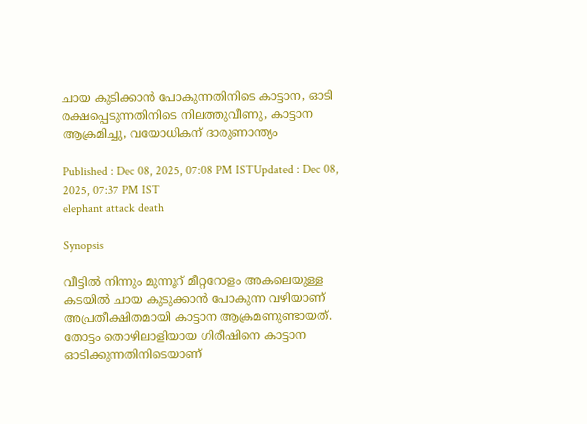ചായ കുടിക്കാന്‍ പോകുന്നതിനിടെ കാട്ടാന, ഓടി രക്ഷപ്പെടുന്നതിനിടെ നിലത്തുവീണു, കാട്ടാന ആക്രമിച്ചു, വയോധികന് ദാരുണാന്ത്യം

Published : Dec 08, 2025, 07:08 PM ISTUpdated : Dec 08, 2025, 07:37 PM IST
elephant attack death

Synopsis

വീട്ടില്‍ നിന്നും മുന്നൂറ് മീറ്ററോളം അകലെയുള്ള കടയില്‍ ചായ കുടുക്കാന്‍ പോകുന്ന വഴിയാണ് അപ്രതീക്ഷിതമായി കാട്ടാന ആക്രമണുണ്ടായത്. തോട്ടം തൊഴിലാളിയായ ഗിരീഷിനെ കാട്ടാന ഓടിക്കുന്നതിനിടെയാണ്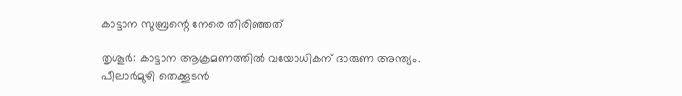കാട്ടാന സുബ്രന്റെ നേരെ തിരിഞ്ഞത്

തൃശൂർ: കാട്ടാന ആക്രമണത്തില്‍ വയോധികന് ദാരുണ അന്ത്യം. പീലാര്‍മുഴി തെക്കൂടന്‍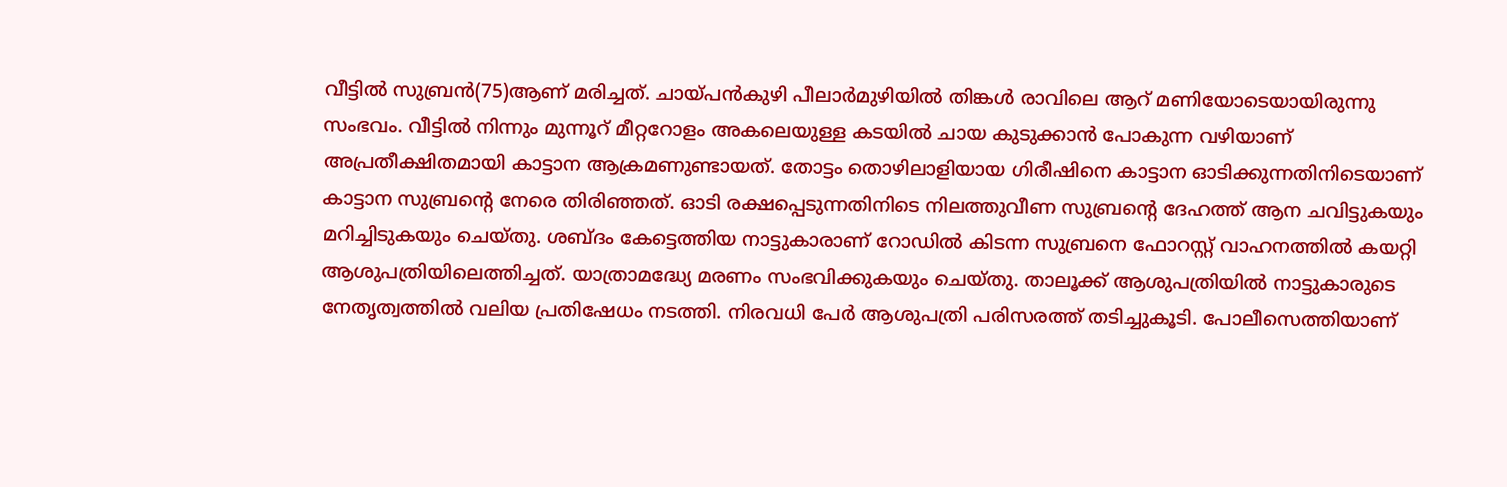വീട്ടില്‍ സുബ്രന്‍(75)ആണ് മരിച്ചത്. ചായ്പന്‍കുഴി പീലാര്‍മുഴിയില്‍ തിങ്കള്‍ രാവിലെ ആറ് മണിയോടെയായിരുന്നു സംഭവം. വീട്ടില്‍ നിന്നും മുന്നൂറ് മീറ്ററോളം അകലെയുള്ള കടയില്‍ ചായ കുടുക്കാന്‍ പോകുന്ന വഴിയാണ് അപ്രതീക്ഷിതമായി കാട്ടാന ആക്രമണുണ്ടായത്. തോട്ടം തൊഴിലാളിയായ ഗിരീഷിനെ കാട്ടാന ഓടിക്കുന്നതിനിടെയാണ് കാട്ടാന സുബ്രന്റെ നേരെ തിരിഞ്ഞത്. ഓടി രക്ഷപ്പെടുന്നതിനിടെ നിലത്തുവീണ സുബ്രന്റെ ദേഹത്ത് ആന ചവിട്ടുകയും മറിച്ചിടുകയും ചെയ്തു. ശബ്ദം കേട്ടെത്തിയ നാട്ടുകാരാണ് റോഡില്‍ കിടന്ന സുബ്രനെ ഫോറസ്റ്റ് വാഹനത്തില്‍ കയറ്റി ആശുപത്രിയിലെത്തിച്ചത്. യാത്രാമദ്ധ്യേ മരണം സംഭവിക്കുകയും ചെയ്തു. താലൂക്ക് ആശുപത്രിയില്‍ നാട്ടുകാരുടെ നേതൃത്വത്തില്‍ വലിയ പ്രതിഷേധം നടത്തി. നിരവധി പേര്‍ ആശുപത്രി പരിസരത്ത് തടിച്ചുകൂടി. പോലീസെത്തിയാണ്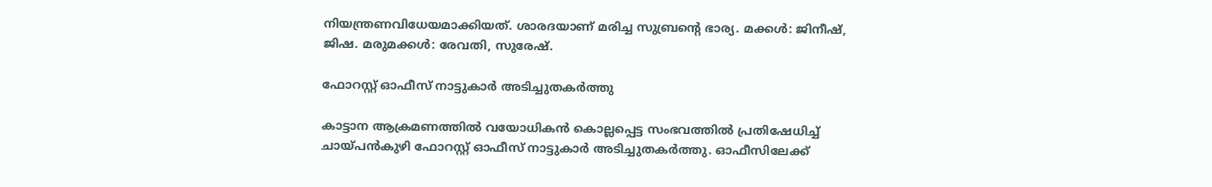നിയന്ത്രണവിധേയമാക്കിയത്. ശാരദയാണ് മരിച്ച സുബ്രന്റെ ഭാര്യ. മക്കള്‍: ജിനീഷ്, ജിഷ. മരുമക്കള്‍: രേവതി, സുരേഷ്.

ഫോറസ്റ്റ് ഓഫീസ് നാട്ടുകാര്‍ അടിച്ചുതകര്‍ത്തു

കാട്ടാന ആക്രമണത്തില്‍ വയോധികന്‍ കൊല്ലപ്പെട്ട സംഭവത്തില്‍ പ്രതിഷേധിച്ച് ചായ്പന്‍കുഴി ഫോറസ്റ്റ് ഓഫീസ് നാട്ടുകാര്‍ അടിച്ചുതകര്‍ത്തു. ഓഫീസിലേക്ക്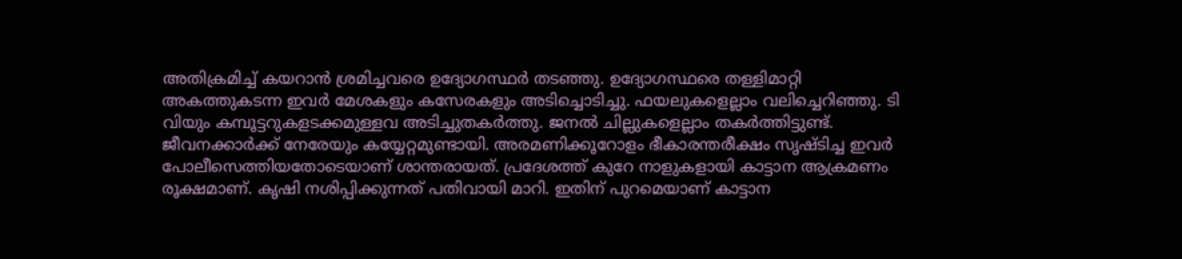അതിക്രമിച്ച് കയറാന്‍ ശ്രമിച്ചവരെ ഉദ്യോഗസ്ഥര്‍ തടഞ്ഞു. ഉദ്യോഗസ്ഥരെ തള്ളിമാറ്റി അകത്തുകടന്ന ഇവര്‍ മേശകളും കസേരകളും അടിച്ചൊടിച്ചു. ഫയലുകളെല്ലാം വലിച്ചെറിഞ്ഞു. ടി വിയും കമ്പൂട്ടറുകളടക്കമുള്ളവ അടിച്ചുതകര്‍ത്തു. ജനല്‍ ചില്ലുകളെല്ലാം തകര്‍ത്തിട്ടുണ്ട്. ജീവനക്കാര്‍ക്ക് നേരേയും കയ്യേറ്റമുണ്ടായി. അരമണിക്കൂറോളം ഭീകാരന്തരീക്ഷം സൃഷ്ടിച്ച ഇവര്‍ പോലീസെത്തിയതോടെയാണ് ശാന്തരായത്. പ്രദേശത്ത് കുറേ നാളുകളായി കാട്ടാന ആക്രമണം രൂക്ഷമാണ്. കൃഷി നശിപ്പിക്കുന്നത് പതിവായി മാറി. ഇതിന് പുറമെയാണ് കാട്ടാന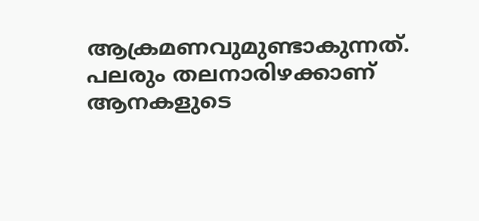ആക്രമണവുമുണ്ടാകുന്നത്. പലരും തലനാരിഴക്കാണ് ആനകളുടെ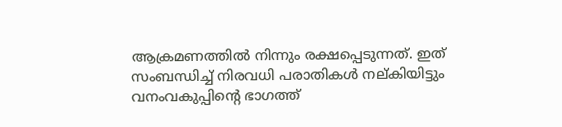ആക്രമണത്തില്‍ നിന്നും രക്ഷപ്പെടുന്നത്. ഇത് സംബന്ധിച്ച് നിരവധി പരാതികള്‍ നല്കിയിട്ടും വനംവകുപ്പിന്റെ ഭാഗത്ത്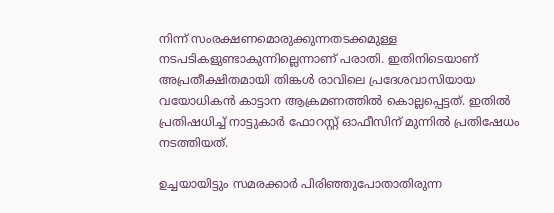നിന്ന് സംരക്ഷണമൊരുക്കുന്നതടക്കമുള്ള നടപടികളുണ്ടാകുന്നില്ലെന്നാണ് പരാതി. ഇതിനിടെയാണ് അപ്രതീക്ഷിതമായി തിങ്കള്‍ രാവിലെ പ്രദേശവാസിയായ വയോധികന്‍ കാട്ടാന ആക്രമണത്തില്‍ കൊല്ലപ്പെട്ടത്. ഇതില്‍ പ്രതിഷധിച്ച് നാട്ടുകാര്‍ ഫോറസ്റ്റ് ഓഫീസിന് മുന്നില്‍ പ്രതിഷേധം നടത്തിയത്.

ഉച്ചയായിട്ടും സമരക്കാര്‍ പിരിഞ്ഞുപോതാതിരുന്ന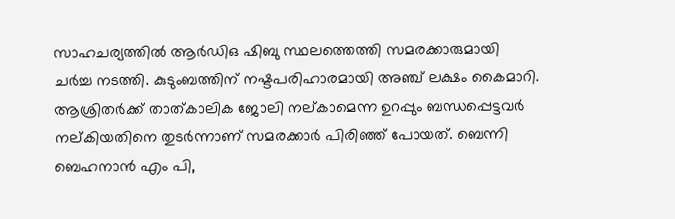സാഹചര്യത്തില്‍ ആര്‍ഡിഒ ഷിബു സ്ഥലത്തെത്തി സമരക്കാരുമായി ചര്‍ച്ച നടത്തി. കുടുംബത്തിന് നഷ്ടപരിഹാരമായി അഞ്ച് ലക്ഷം കൈമാറി. ആശ്രിതര്‍ക്ക് താത്കാലിക ജോലി നല്കാമെന്ന ഉറപ്പും ബന്ധപ്പെട്ടവര്‍ നല്കിയതിനെ തുടര്‍ന്നാണ് സമരക്കാര്‍ പിരിഞ്ഞ് പോയത്. ബെന്നി ബെഹനാന്‍ എം പി,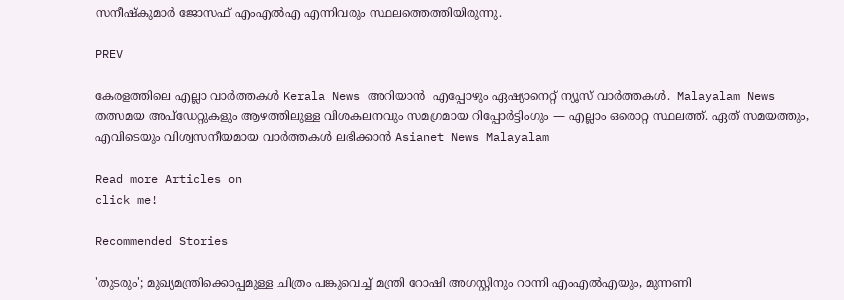സനീഷ്‌കുമാര്‍ ജോസഫ് എംഎല്‍എ എന്നിവരും സ്ഥലത്തെത്തിയിരുന്നു.

PREV

കേരളത്തിലെ എല്ലാ വാർത്തകൾ Kerala News അറിയാൻ  എപ്പോഴും ഏഷ്യാനെറ്റ് ന്യൂസ് വാർത്തകൾ.  Malayalam News   തത്സമയ അപ്‌ഡേറ്റുകളും ആഴത്തിലുള്ള വിശകലനവും സമഗ്രമായ റിപ്പോർട്ടിംഗും — എല്ലാം ഒരൊറ്റ സ്ഥലത്ത്. ഏത് സമയത്തും, എവിടെയും വിശ്വസനീയമായ വാർത്തകൾ ലഭിക്കാൻ Asianet News Malayalam

Read more Articles on
click me!

Recommended Stories

'തുടരും'; മുഖ്യമന്ത്രിക്കൊപ്പമുള്ള ചിത്രം പങ്കുവെച്ച് മന്ത്രി റോഷി അഗസ്റ്റിനും റാന്നി എംഎൽഎയും, മുന്നണി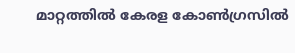മാറ്റത്തിൽ കേരള കോൺഗ്രസിൽ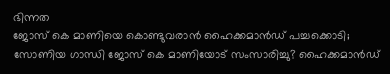ഭിന്നത
ജോസ് കെ മാണിയെ കൊണ്ടുവരാൻ ഹൈക്കമാൻഡ് പച്ചക്കൊടി; സോണിയ ഗാന്ധി ജോസ് കെ മാണിയോട് സംസാരിച്ചു? ഹൈക്കമാൻഡ്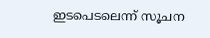ഇടപെടലെന്ന് സൂചന